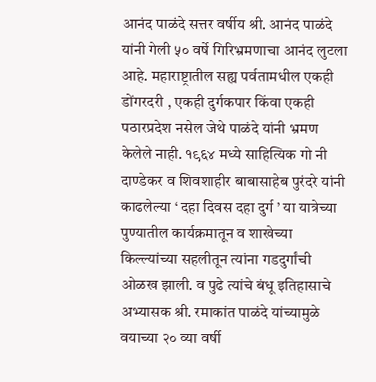आनंद पाळंदे सत्तर वर्षीय श्री. आनंद पाळंदे यांनी गेली ५० वर्षे गिरिभ्रमणाचा आनंद लुटला आहे. महाराष्ट्रातील सह्य पर्वतामधील एकही डोंगरदरी , एकही दुर्गकपार किंवा एकही पठारप्रदेश नसेल जेथे पाळंदे यांनी भ्रमण केलेले नाही. १९६४ मध्ये साहित्यिक गो नी दाण्डेकर व शिवशाहीर बाबासाहेब पुरंदरे यांनी काढलेल्या ‘ दहा दिवस दहा दुर्ग ’ या यात्रेच्या पुण्यातील कार्यक्रमातून व शाखेच्या किल्ल्यांच्या सहलीतून त्यांना गडदुर्गांची ओळख झाली. व पुढे त्यांचे बंधू इतिहासाचे अभ्यासक श्री. रमाकांत पाळंदे यांच्यामुळे वयाच्या २० व्या वर्षी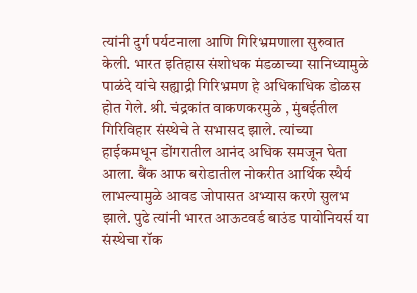त्यांनी दुर्ग पर्यटनाला आणि गिरिभ्रमणाला सुरुवात केली. भारत इतिहास संशोधक मंडळाच्या सानिध्यामुळे पाळंदे यांचे सह्याद्री गिरिभ्रमण हे अधिकाधिक डोळस होत गेले. श्री. चंद्रकांत वाकणकरमुळे , मुंबईतील गिरिविहार संस्थेचे ते सभासद झाले. त्यांच्या हाईकमधून डोंगरातील आनंद अधिक समजून घेता आला. बैंक आफ बरोडातील नोकरीत आर्थिक स्थैर्य लाभल्यामुळे आवड जोपासत अभ्यास करणे सुलभ झाले. पुढे त्यांनी भारत आऊटवर्ड बाउंड पायोनियर्स या संस्थेचा रॉक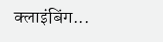क्लाइंबिंग...